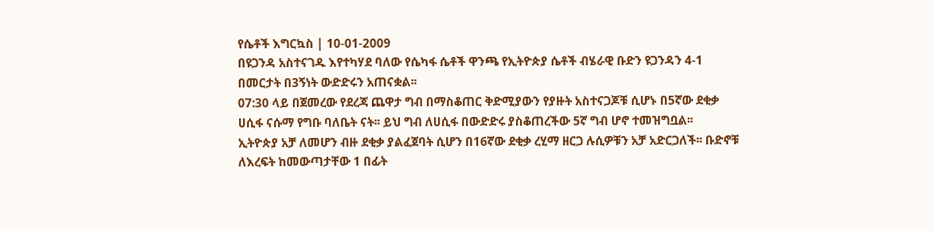የሴቶች እግርኳስ | 10-01-2009
በዩጋንዳ አስተናገዱ እየተካሃደ ባለው የሴካፋ ሴቶች ዋንጫ የኢትዮጵያ ሴቶች ብሄራዊ ቡድን ዩጋንዳን 4-1 በመርታት በ3ኝነት ውድድሩን አጠናቋል፡፡
07:30 ላይ በጀመረው የደረጃ ጨዋታ ግብ በማስቆጠር ቅድሚያውን የያዙት አስተናጋጆቹ ሲሆኑ በ5ኛው ደቂቃ ሀሲፋ ናሱማ የግቡ ባለቤት ናት፡፡ ይህ ግብ ለሀሲፋ በውድድሩ ያስቆጠረችው 5ኛ ግብ ሆኖ ተመዝግቧል፡፡
ኢትዮጵያ አቻ ለመሆን ብዙ ደቂቃ ያልፈጀባት ሲሆን በ16ኛው ደቂቃ ረሂማ ዘርጋ ሉሲዎቹን አቻ አድርጋለች፡፡ ቡድኖቹ ለእረፍት ከመውጣታቸው 1 በፊት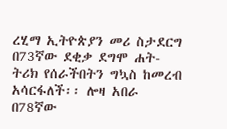ረሂማ ኢትዮጵያን መሪ ስታደርግ በ73ኛው ደቂቃ ደግሞ ሐት-ትሪክ የሰራችበትን ግኳስ ከመረብ አሳርፋለች፡፡ ሎዛ አበራ በ78ኛው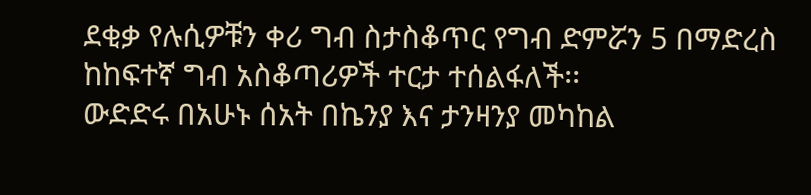ደቂቃ የሉሲዎቹን ቀሪ ግብ ስታስቆጥር የግብ ድምሯን 5 በማድረስ ከከፍተኛ ግብ አስቆጣሪዎች ተርታ ተሰልፋለች፡፡
ውድድሩ በአሁኑ ሰአት በኬንያ እና ታንዛንያ መካከል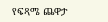የፍጻሜ ጨዋታ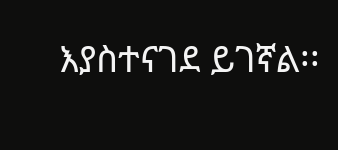እያስተናገደ ይገኛል፡፡